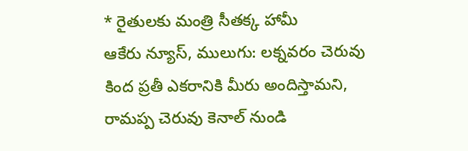* రైతులకు మంత్రి సీతక్క హామీ
ఆకేరు న్యూస్, ములుగు: లక్నవరం చెరువు కింద ప్రతీ ఎకరానికి మీరు అందిస్తామని, రామప్ప చెరువు కెనాల్ నుండి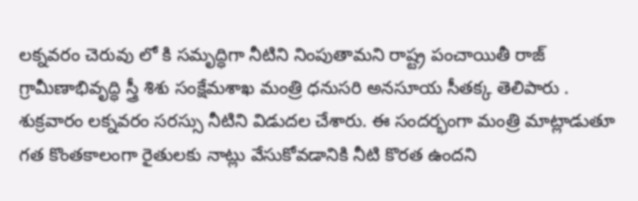లక్నవరం చెరువు లో కి సమృద్ధిగా నీటిని నింపుతామని రాష్ట్ర పంచాయితీ రాజ్ గ్రామీణాభివృద్ధి స్త్రీ శిశు సంక్షేమశాఖ మంత్రి ధనుసరి అనసూయ సీతక్క తెలిపారు . శుక్రవారం లక్నవరం సరస్సు నీటిని విడుదల చేశారు. ఈ సందర్భంగా మంత్రి మాట్లాడుతూ గత కొంతకాలంగా రైతులకు నాట్లు వేసుకోవడానికి నీటి కొరత ఉందని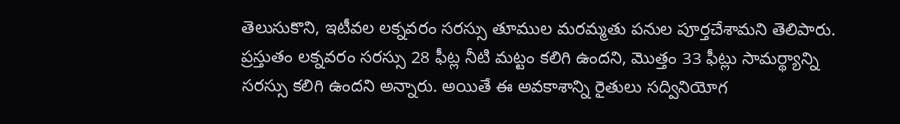తెలుసుకొని, ఇటీవల లక్నవరం సరస్సు తూముల మరమ్మతు పనుల పూర్తచేశామని తెలిపారు. ప్రస్తుతం లక్నవరం సరస్సు 28 ఫీట్ల నీటి మట్టం కలిగి ఉందని, మొత్తం 33 ఫీట్లు సామర్థ్యాన్ని సరస్సు కలిగి ఉందని అన్నారు. అయితే ఈ అవకాశాన్ని రైతులు సద్వినియోగ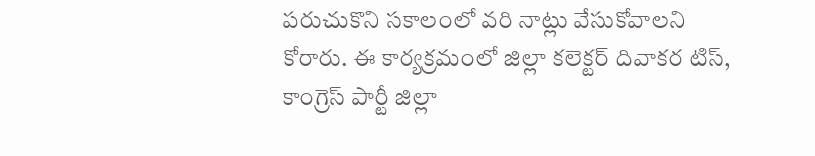పరుచుకొని సకాలంలో వరి నాట్లు వేసుకోవాలని కోరారు. ఈ కార్యక్రమంలో జిల్లా కలెక్టర్ దివాకర టిస్, కాంగ్రెస్ పార్టీ జిల్లా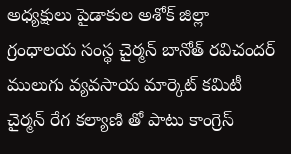అధ్యక్షులు పైడాకుల అశోక్ జిల్లా గ్రంధాలయ సంస్థ చైర్మన్ బానోత్ రవిచందర్ ములుగు వ్యవసాయ మార్కెట్ కమిటీ చైర్మన్ రేగ కల్యాణి తో పాటు కాంగ్రెస్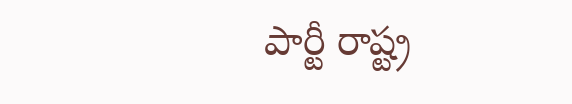పార్టీ రాష్ట్ర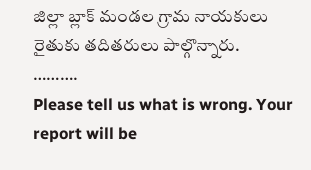జిల్లా బ్లాక్ మండల గ్రామ నాయకులు రైతుకు తదితరులు పాల్గొన్నారు.
……….
Please tell us what is wrong. Your report will be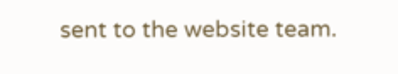sent to the website team.